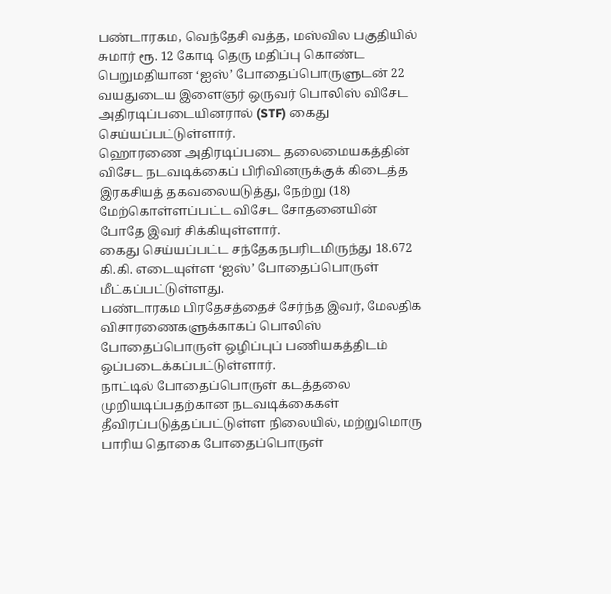பண்டாரகம, வெந்தேசி வத்த, மஸ்வில பகுதியில் சுமார் ரூ. 12 கோடி தெரு மதிப்பு கொண்ட பெறுமதியான ‘ஐஸ்’ போதைப்பொருளுடன் 22 வயதுடைய இளைஞர் ஒருவர் பொலிஸ் விசேட அதிரடிப்படையினரால் (STF) கைது செய்யப்பட்டுள்ளார்.
ஹொரணை அதிரடிப்படை தலைமையகத்தின் விசேட நடவடிக்கைப் பிரிவினருக்குக் கிடைத்த இரகசியத் தகவலையடுத்து, நேற்று (18) மேற்கொள்ளப்பட்ட விசேட சோதனையின் போதே இவர் சிக்கியுள்ளார்.
கைது செய்யப்பட்ட சந்தேகநபரிடமிருந்து 18.672 கி.கி. எடையுள்ள ‘ஐஸ்’ போதைப்பொருள் மீட்கப்பட்டுள்ளது.
பண்டாரகம பிரதேசத்தைச் சேர்ந்த இவர், மேலதிக விசாரணைகளுக்காகப் பொலிஸ் போதைப்பொருள் ஒழிப்புப் பணியகத்திடம் ஒப்படைக்கப்பட்டுள்ளார்.
நாட்டில் போதைப்பொருள் கடத்தலை முறியடிப்பதற்கான நடவடிக்கைகள் தீவிரப்படுத்தப்பட்டுள்ள நிலையில், மற்றுமொரு பாரிய தொகை போதைப்பொருள்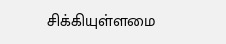சிக்கியுள்ளமை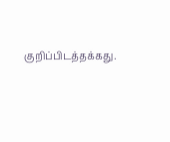குறிப்பிடத்தக்கது.